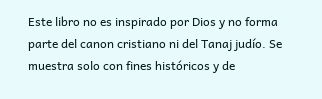Este libro no es inspirado por Dios y no forma parte del canon cristiano ni del Tanaj judío. Se muestra solo con fines históricos y de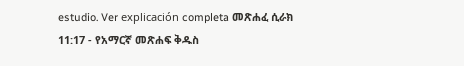estudio. Ver explicación completa መጽሐፈ ሲራክ 11:17 - የአማርኛ መጽሐፍ ቅዱስ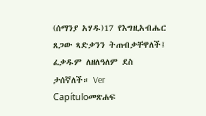(ሰማንያ አሃዱ)17 የእግዚአብሔር ጸጋው ጻድቃንን ትጠብቃቸዋለች፤ ፈቃዱም ለዘለዓለም ደስ ታሰኛለች። Ver Capítuloመጽሐፍ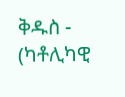ቅዱስ - (ካቶሊካዊ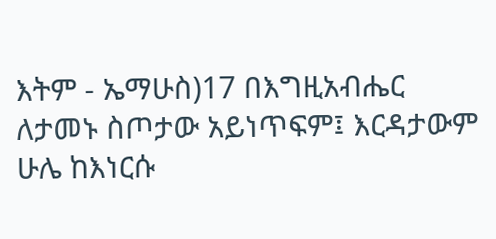እትም - ኤማሁስ)17 በእግዚአብሔር ለታመኑ ስጦታው አይነጥፍም፤ እርዳታውም ሁሌ ከእነርሱ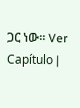ጋር ነው። Ver Capítulo |